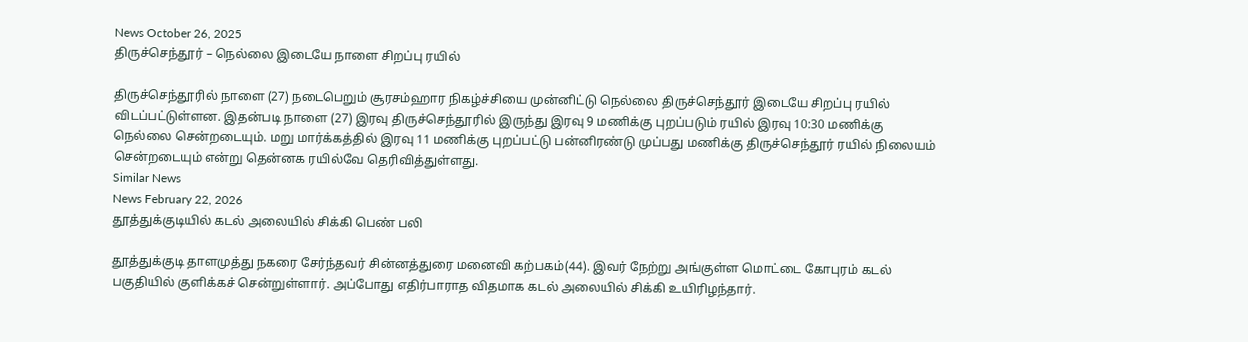News October 26, 2025
திருச்செந்தூர் – நெல்லை இடையே நாளை சிறப்பு ரயில்

திருச்செந்தூரில் நாளை (27) நடைபெறும் சூரசம்ஹார நிகழ்ச்சியை முன்னிட்டு நெல்லை திருச்செந்தூர் இடையே சிறப்பு ரயில் விடப்பட்டுள்ளன. இதன்படி நாளை (27) இரவு திருச்செந்தூரில் இருந்து இரவு 9 மணிக்கு புறப்படும் ரயில் இரவு 10:30 மணிக்கு நெல்லை சென்றடையும். மறு மார்க்கத்தில் இரவு 11 மணிக்கு புறப்பட்டு பன்னிரண்டு முப்பது மணிக்கு திருச்செந்தூர் ரயில் நிலையம் சென்றடையும் என்று தென்னக ரயில்வே தெரிவித்துள்ளது.
Similar News
News February 22, 2026
தூத்துக்குடியில் கடல் அலையில் சிக்கி பெண் பலி

தூத்துக்குடி தாளமுத்து நகரை சேர்ந்தவர் சின்னத்துரை மனைவி கற்பகம்(44). இவர் நேற்று அங்குள்ள மொட்டை கோபுரம் கடல் பகுதியில் குளிக்கச் சென்றுள்ளார். அப்போது எதிர்பாராத விதமாக கடல் அலையில் சிக்கி உயிரிழந்தார்.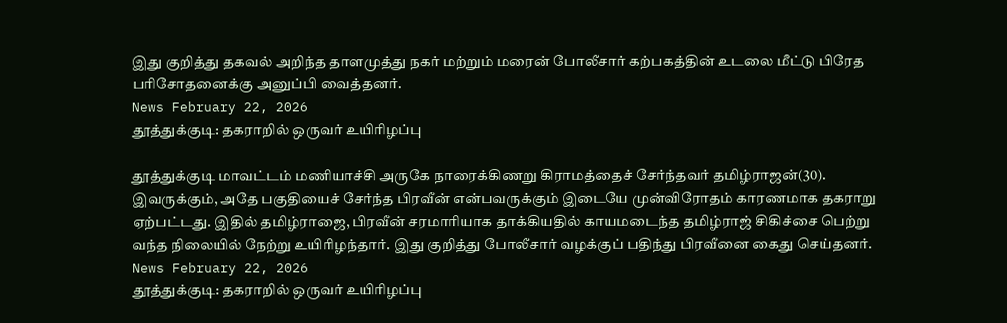இது குறித்து தகவல் அறிந்த தாளமுத்து நகர் மற்றும் மரைன் போலீசார் கற்பகத்தின் உடலை மீட்டு பிரேத பரிசோதனைக்கு அனுப்பி வைத்தனர்.
News February 22, 2026
தூத்துக்குடி: தகராறில் ஒருவர் உயிரிழப்பு

தூத்துக்குடி மாவட்டம் மணியாச்சி அருகே நாரைக்கிணறு கிராமத்தைச் சேர்ந்தவர் தமிழ்ராஜன்(30). இவருக்கும், அதே பகுதியைச் சேர்ந்த பிரவீன் என்பவருக்கும் இடையே முன்விரோதம் காரணமாக தகராறு ஏற்பட்டது. இதில் தமிழ்ராஜை, பிரவீன் சரமாரியாக தாக்கியதில் காயமடைந்த தமிழ்ராஜ் சிகிச்சை பெற்று வந்த நிலையில் நேற்று உயிரிழந்தார். இது குறித்து போலீசார் வழக்குப் பதிந்து பிரவீனை கைது செய்தனர்.
News February 22, 2026
தூத்துக்குடி: தகராறில் ஒருவர் உயிரிழப்பு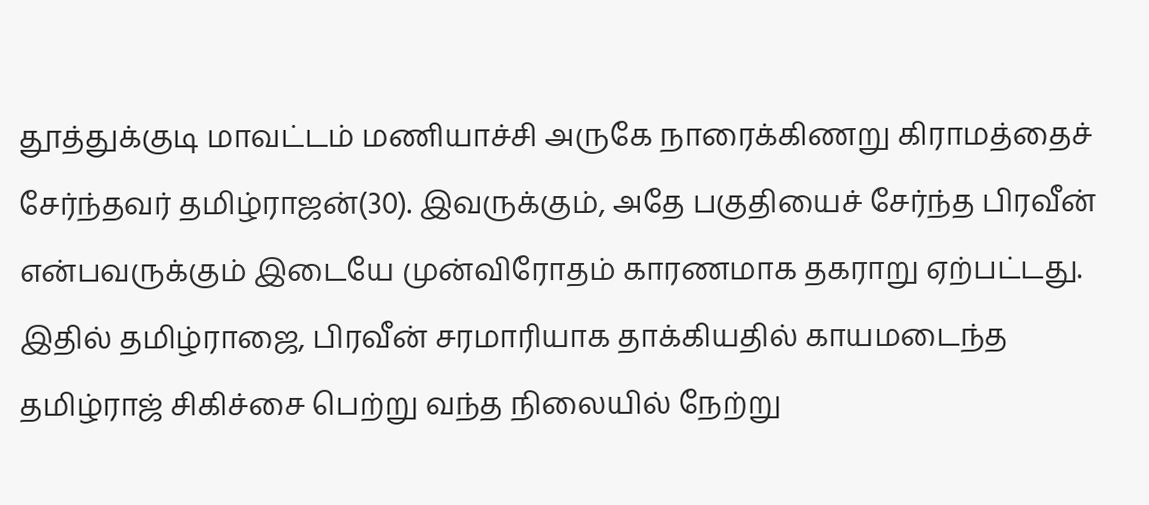தூத்துக்குடி மாவட்டம் மணியாச்சி அருகே நாரைக்கிணறு கிராமத்தைச் சேர்ந்தவர் தமிழ்ராஜன்(30). இவருக்கும், அதே பகுதியைச் சேர்ந்த பிரவீன் என்பவருக்கும் இடையே முன்விரோதம் காரணமாக தகராறு ஏற்பட்டது. இதில் தமிழ்ராஜை, பிரவீன் சரமாரியாக தாக்கியதில் காயமடைந்த தமிழ்ராஜ் சிகிச்சை பெற்று வந்த நிலையில் நேற்று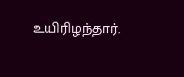உயிரிழந்தார்.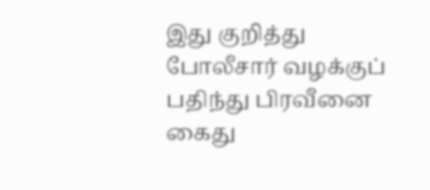இது குறித்து போலீசார் வழக்குப் பதிந்து பிரவீனை கைது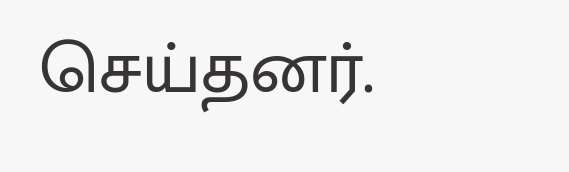செய்தனர்.